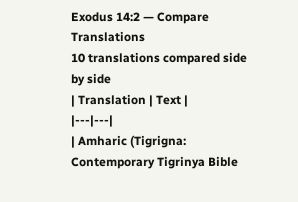Exodus 14:2 — Compare Translations
10 translations compared side by side
| Translation | Text |
|---|---|
| Amharic (Tigrigna: Contemporary Tigrinya Bible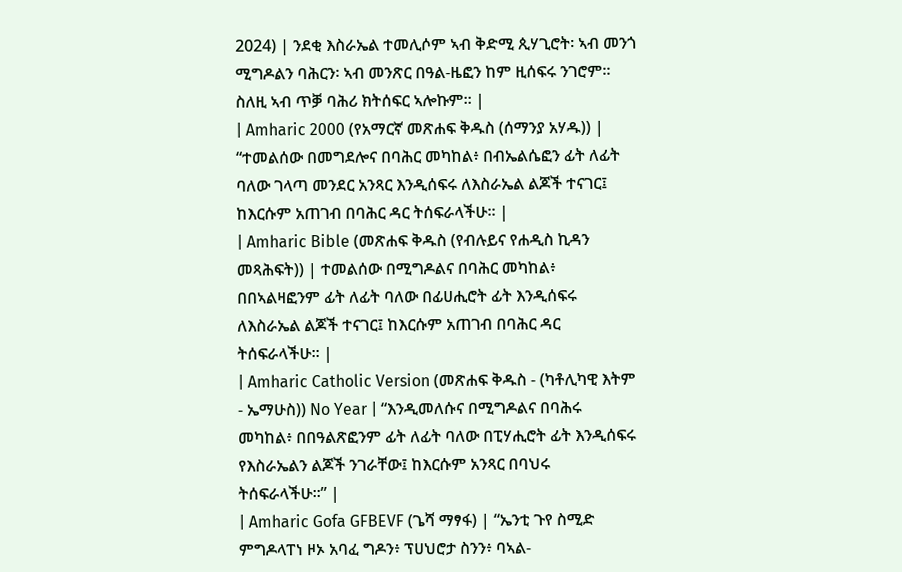2024) | ንደቂ እስራኤል ተመሊሶም ኣብ ቅድሚ ጲሃጊሮት፡ ኣብ መንጎ ሚግዶልን ባሕርን፡ ኣብ መንጽር በዓል-ዜፎን ከም ዚሰፍሩ ንገሮም። ስለዚ ኣብ ጥቓ ባሕሪ ክትሰፍር ኣሎኩም። |
| Amharic 2000 (የአማርኛ መጽሐፍ ቅዱስ (ሰማንያ አሃዱ)) | “ተመልሰው በመግደሎና በባሕር መካከል፥ በብኤልሴፎን ፊት ለፊት ባለው ገላጣ መንደር አንጻር እንዲሰፍሩ ለእስራኤል ልጆች ተናገር፤ ከእርሱም አጠገብ በባሕር ዳር ትሰፍራላችሁ። |
| Amharic Bible (መጽሐፍ ቅዱስ (የብሉይና የሐዲስ ኪዳን መጻሕፍት)) | ተመልሰው በሚግዶልና በባሕር መካከል፥ በበኣልዛፎንም ፊት ለፊት ባለው በፊሀሒሮት ፊት እንዲሰፍሩ ለእስራኤል ልጆች ተናገር፤ ከእርሱም አጠገብ በባሕር ዳር ትሰፍራላችሁ። |
| Amharic Catholic Version (መጽሐፍ ቅዱስ - (ካቶሊካዊ እትም - ኤማሁስ)) No Year | “እንዲመለሱና በሚግዶልና በባሕሩ መካከል፥ በበዓልጽፎንም ፊት ለፊት ባለው በፒሃሒሮት ፊት እንዲሰፍሩ የእስራኤልን ልጆች ንገራቸው፤ ከእርሱም አንጻር በባህሩ ትሰፍራላችሁ።” |
| Amharic Gofa GFBEVF (ጌሻ ማፃፋ) | “ኤንቲ ጉየ ስሚድ ምግዶላፐነ ዞኦ አባፈ ግዶን፥ ፕሀህሮታ ስንን፥ ባኣል-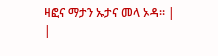ዛፎና ማታን ኡታና መላ ኦዳ። |
|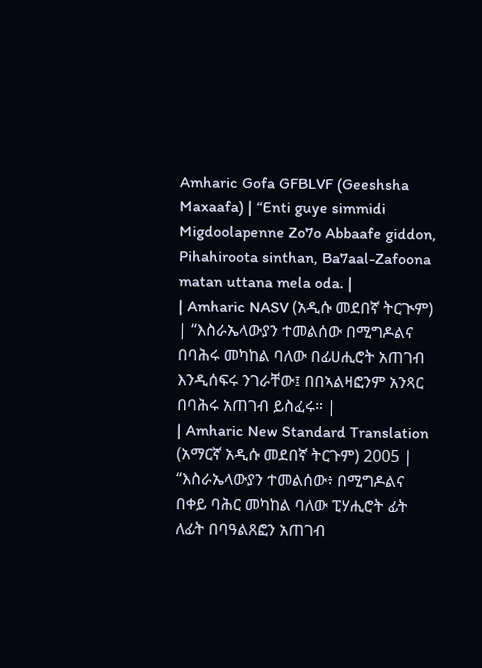Amharic Gofa GFBLVF (Geeshsha Maxaafa) | “Enti guye simmidi Migdoolapenne Zo7o Abbaafe giddon, Pihahiroota sinthan, Ba7aal-Zafoona matan uttana mela oda. |
| Amharic NASV (አዲሱ መደበኛ ትርጒም) | “እስራኤላውያን ተመልሰው በሚግዶልና በባሕሩ መካከል ባለው በፊሀሒሮት አጠገብ እንዲሰፍሩ ንገራቸው፤ በበኣልዛፎንም አንጻር በባሕሩ አጠገብ ይስፈሩ። |
| Amharic New Standard Translation (አማርኛ አዲሱ መደበኛ ትርጉም) 2005 | “እስራኤላውያን ተመልሰው፥ በሚግዶልና በቀይ ባሕር መካከል ባለው ፒሃሒሮት ፊት ለፊት በባዓልጸፎን አጠገብ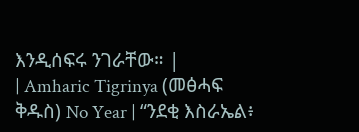እንዲሰፍሩ ንገራቸው። |
| Amharic Tigrinya (መፅሓፍ ቅዱስ) No Year | “ንደቂ እስራኤል፥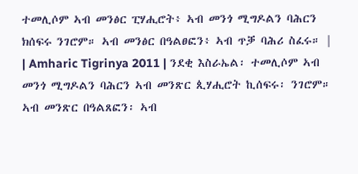ተመሊሶም ኣብ መንፅር ፒሃሒሮት፥ ኣብ መንጎ ሚግዶልን ባሕርን ክሰፍሩ ንገሮም። ኣብ መንፅር በዓልፀፎን፥ ኣብ ጥቓ ባሕሪ ስፈሩ። |
| Amharic Tigrinya 2011 | ንደቂ እስራኤል፡ ተመሊሶም ኣብ መንጎ ሚግዶልን ባሕርን ኣብ መንጽር ጲሃሒሮት ኪሰፍሩ፡ ንገሮም። ኣብ መንጽር በዓልጸፎን፡ ኣብ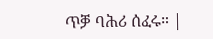ጥቓ ባሕሪ ሰፈሩ። |